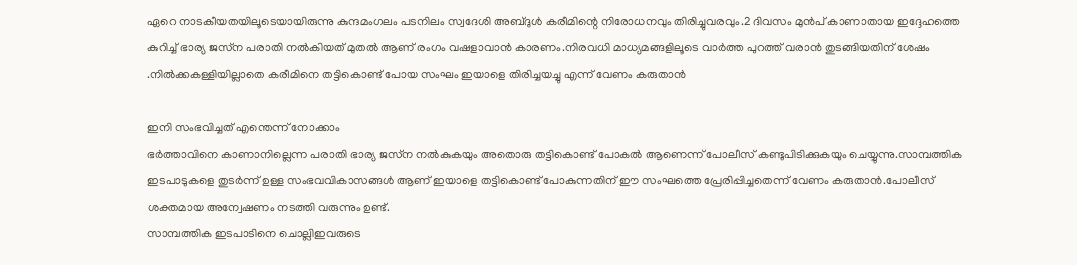ഏറെ നാടകീയതയിലൂടെയായിരുന്നു കുന്ദമംഗലം പടനിലം സ്വദേശി അബ്‌ദുൾ കരീമിന്റെ നിരോധനവും തിരിച്ചുവരവും.2 ദിവസം മുൻപ് കാണാതായ ഇദ്ദേഹത്തെ കുറിച്ച് ഭാര്യ ജസ്‌ന പരാതി നൽകിയത് മുതൽ ആണ് രംഗം വഷളാവാൻ കാരണം.നിരവധി മാധ്യമങ്ങളിലൂടെ വാർത്ത പുറത്ത് വരാൻ തുടങ്ങിയതിന് ശേഷം .നിൽക്കകള്ളിയില്ലാതെ കരീമിനെ തട്ടികൊണ്ട് പോയ സംഘം ഇയാളെ തിരിച്ചയച്ചു എന്ന് വേണം കരുതാൻ

ഇനി സംഭവിച്ചത് എന്തെന്ന് നോക്കാം
ഭർത്താവിനെ കാണാനില്ലെന്ന പരാതി ഭാര്യ ജസ്‌ന നൽകുകയും അതൊരു തട്ടികൊണ്ട് പോകൽ ആണെന്ന് പോലീസ് കണ്ടുപിടിക്കുകയും ചെയ്യുന്നു.സാമ്പത്തിക ഇടപാടുകളെ തുടർന്ന് ഉള്ള സംഭവവികാസങ്ങൾ ആണ് ഇയാളെ തട്ടികൊണ്ട് പോകുന്നതിന് ഈ സംഘത്തെ പ്രേരിപ്പിച്ചതെന്ന് വേണം കരുതാൻ.പോലീസ് ശക്തമായ അന്വേഷണം നടത്തി വരുന്നും ഉണ്ട്.
സാമ്പത്തിക ഇടപാടിനെ ചൊല്ലിഇവരുടെ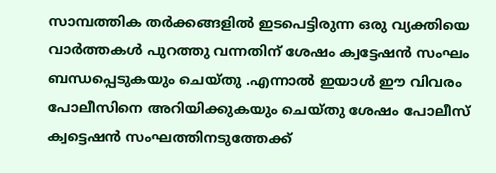സാമ്പത്തിക തർക്കങ്ങളിൽ ഇടപെട്ടിരുന്ന ഒരു വ്യക്തിയെ വാർത്തകൾ പുറത്തു വന്നതിന് ശേഷം ക്വട്ടേഷൻ സംഘം ബന്ധപ്പെടുകയും ചെയ്തു .എന്നാൽ ഇയാൾ ഈ വിവരം പോലീസിനെ അറിയിക്കുകയും ചെയ്തു ശേഷം പോലീസ് ക്വട്ടെഷൻ സംഘത്തിനടുത്തേക്ക്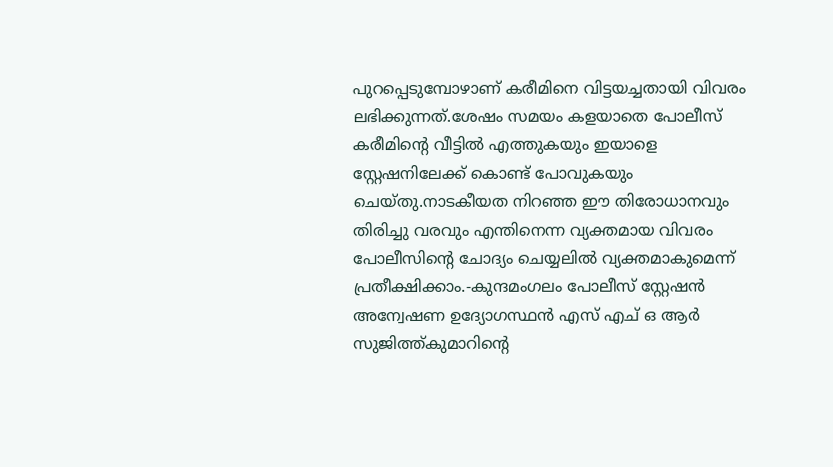പുറപ്പെടുമ്പോഴാണ് കരീമിനെ വിട്ടയച്ചതായി വിവരം ലഭിക്കുന്നത്.ശേഷം സമയം കളയാതെ പോലീസ് കരീമിന്റെ വീട്ടിൽ എത്തുകയും ഇയാളെ സ്റ്റേഷനിലേക്ക് കൊണ്ട് പോവുകയും ചെയ്തു.നാടകീയത നിറഞ്ഞ ഈ തിരോധാനവും തിരിച്ചു വരവും എന്തിനെന്ന വ്യക്തമായ വിവരം പോലീസിന്റെ ചോദ്യം ചെയ്യലിൽ വ്യക്തമാകുമെന്ന് പ്രതീക്ഷിക്കാം.-കുന്ദമംഗലം പോലീസ് സ്റ്റേഷൻ അന്വേഷണ ഉദ്യോഗസ്ഥൻ എസ് എച് ഒ ആർ സുജിത്ത്കുമാറിന്റെ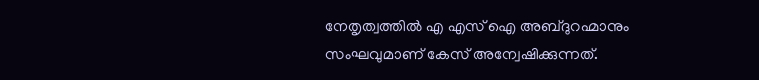നേതൃത്വത്തിൽ എ എസ് ഐ അബ്‌ദുറഹ്മാനും സംഘവുമാണ് കേസ് അന്വേഷിക്കുന്നത്.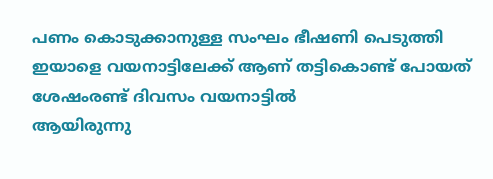പണം കൊടുക്കാനുള്ള സംഘം ഭീഷണി പെടുത്തി ഇയാളെ വയനാട്ടിലേക്ക് ആണ് തട്ടികൊണ്ട് പോയത് ശേഷംരണ്ട് ദിവസം വയനാട്ടിൽ
ആയിരുന്നു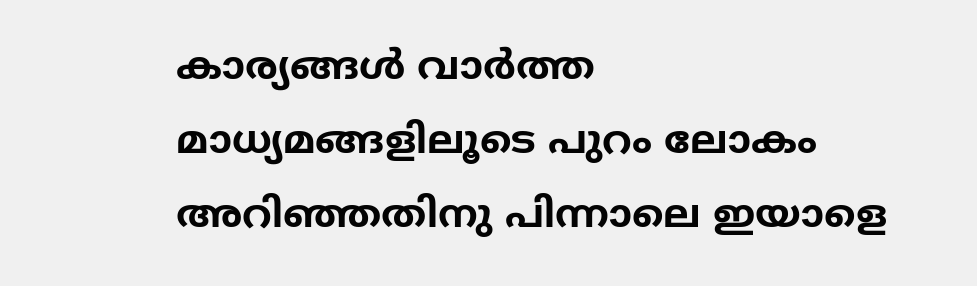കാര്യങ്ങൾ വാർത്ത മാധ്യമങ്ങളിലൂടെ പുറം ലോകം അറിഞ്ഞതിനു പിന്നാലെ ഇയാളെ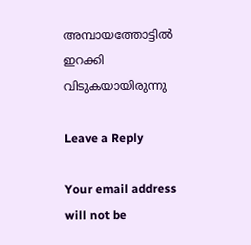അമ്പായത്തോട്ടിൽ ഇറക്കി വിടുകയായിരുന്നു

Leave a Reply

Your email address will not be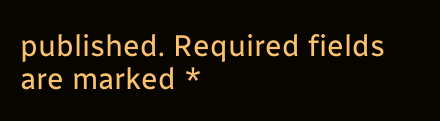published. Required fields are marked *